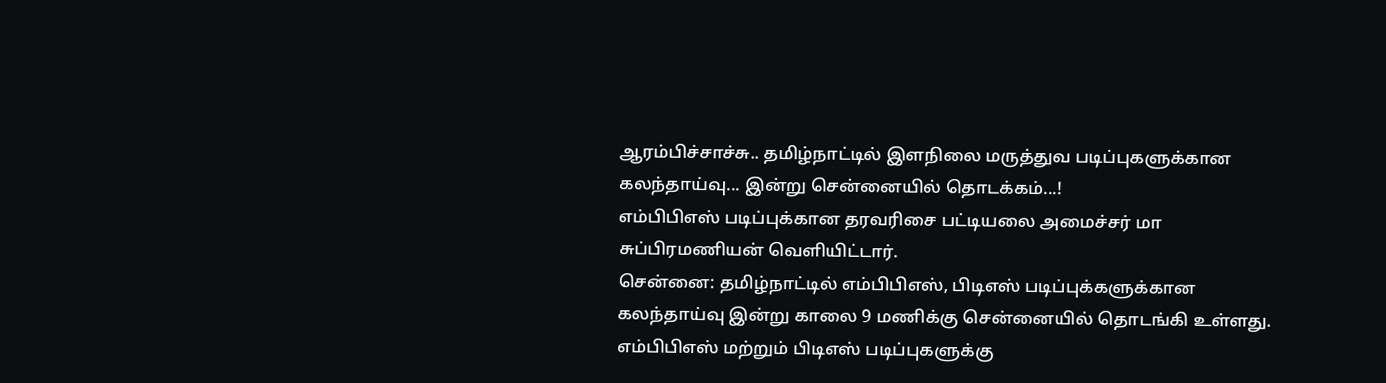ஆரம்பிச்சாச்சு.. தமிழ்நாட்டில் இளநிலை மருத்துவ படிப்புகளுக்கான கலந்தாய்வு... இன்று சென்னையில் தொடக்கம்...!
எம்பிபிஎஸ் படிப்புக்கான தரவரிசை பட்டியலை அமைச்சர் மா சுப்பிரமணியன் வெளியிட்டார்.
சென்னை: தமிழ்நாட்டில் எம்பிபிஎஸ், பிடிஎஸ் படிப்புக்களுக்கான கலந்தாய்வு இன்று காலை 9 மணிக்கு சென்னையில் தொடங்கி உள்ளது.
எம்பிபிஎஸ் மற்றும் பிடிஎஸ் படிப்புகளுக்கு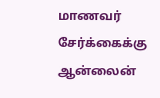மாணவர் சேர்க்கைக்கு ஆன்லைன்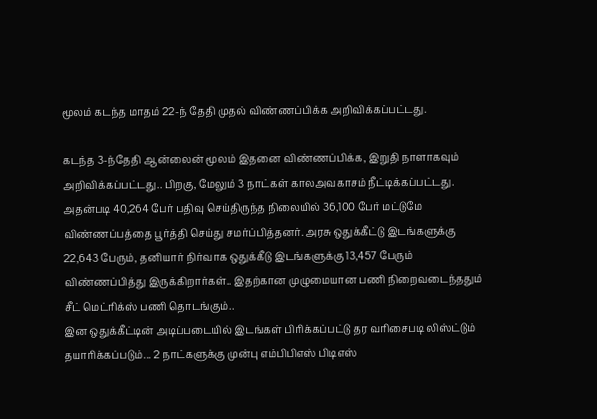மூலம் கடந்த மாதம் 22-ந் தேதி முதல் விண்ணப்பிக்க அறிவிக்கப்பட்டது.

கடந்த 3-ந்தேதி ஆன்லைன் மூலம் இதனை விண்ணப்பிக்க, இறுதி நாளாகவும் அறிவிக்கப்பட்டது.. பிறகு, மேலும் 3 நாட்கள் காலஅவகாசம் நீட்டிக்கப்பட்டது.
அதன்படி 40,264 பேர் பதிவு செய்திருந்த நிலையில் 36,100 பேர் மட்டுமே விண்ணப்பத்தை பூர்த்தி செய்து சமர்ப்பித்தனர். அரசு ஒதுக்கீட்டு இடங்களுக்கு 22,643 பேரும், தனியார் நிர்வாக ஒதுக்கீடு இடங்களுக்கு 13,457 பேரும் விண்ணப்பித்து இருக்கிறார்கள்.. இதற்கான முழுமையான பணி நிறைவடைந்ததும் சீட் மெட்ரிக்ஸ் பணி தொடங்கும்..
இன ஒதுக்கீட்டின் அடிப்படையில் இடங்கள் பிரிக்கப்பட்டு தர வரிசைபடி லிஸ்ட்டும் தயாரிக்கப்படும்... 2 நாட்களுக்கு முன்பு எம்பிபிஎஸ் பிடிஎஸ்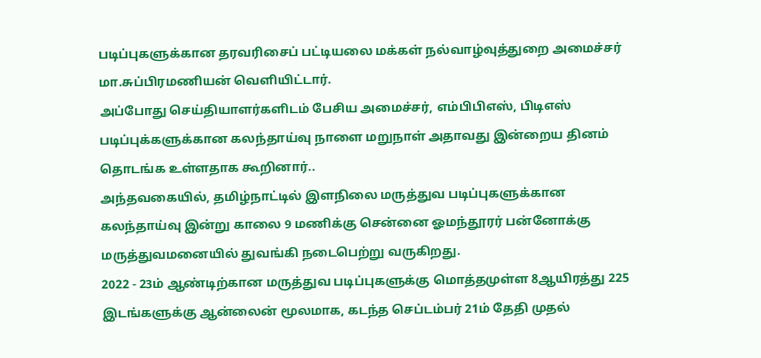படிப்புகளுக்கான தரவரிசைப் பட்டியலை மக்கள் நல்வாழ்வுத்துறை அமைச்சர் மா.சுப்பிரமணியன் வெளியிட்டார்.
அப்போது செய்தியாளர்களிடம் பேசிய அமைச்சர், எம்பிபிஎஸ், பிடிஎஸ் படிப்புக்களுக்கான கலந்தாய்வு நாளை மறுநாள் அதாவது இன்றைய தினம் தொடங்க உள்ளதாக கூறினார்..
அந்தவகையில், தமிழ்நாட்டில் இளநிலை மருத்துவ படிப்புகளுக்கான கலந்தாய்வு இன்று காலை 9 மணிக்கு சென்னை ஓமந்தூரர் பன்னோக்கு மருத்துவமனையில் துவங்கி நடைபெற்று வருகிறது.
2022 - 23ம் ஆண்டிற்கான மருத்துவ படிப்புகளுக்கு மொத்தமுள்ள 8ஆயிரத்து 225 இடங்களுக்கு ஆன்லைன் மூலமாக, கடந்த செப்டம்பர் 21ம் தேதி முதல்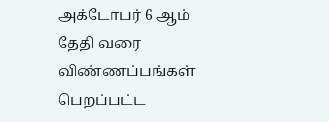அக்டோபர் 6 ஆம் தேதி வரை விண்ணப்பங்கள் பெறப்பட்ட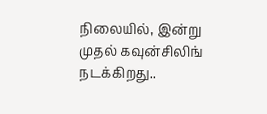நிலையில், இன்று முதல் கவுன்சிலிங் நடக்கிறது..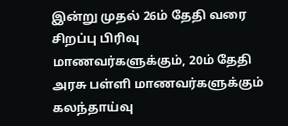இன்று முதல் 26ம் தேதி வரை சிறப்பு பிரிவு மாணவர்களுக்கும், 20ம் தேதி அரசு பள்ளி மாணவர்களுக்கும் கலந்தாய்வு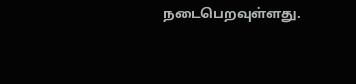நடைபெறவுள்ளது.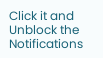Click it and Unblock the Notifications